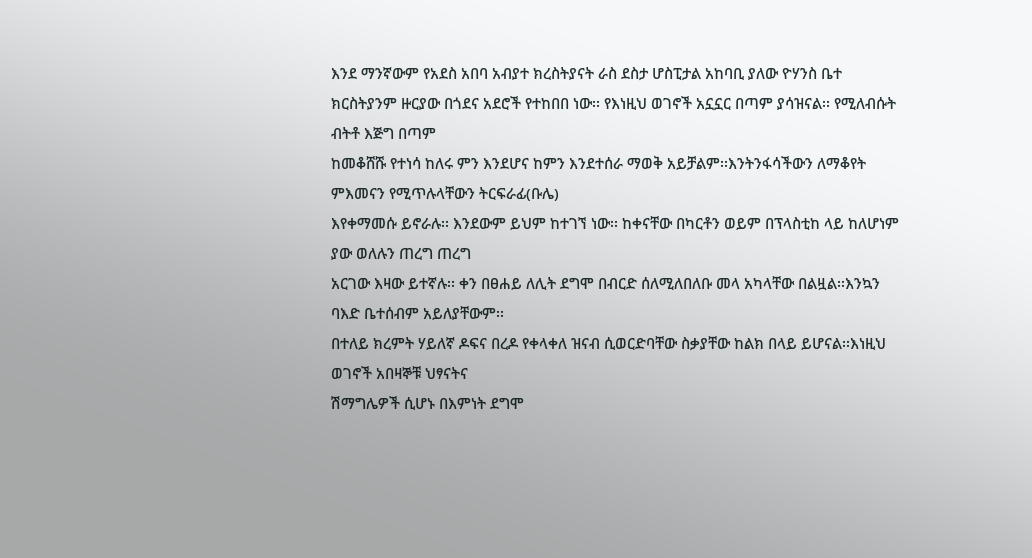እንደ ማንኛውም የአደስ አበባ አብያተ ክረስትያናት ራስ ደስታ ሆስፒታል አከባቢ ያለው ዮሃንስ ቤተ
ክርስትያንም ዙርያው በጎደና አደሮች የተከበበ ነው፡፡ የእነዚህ ወገኖች አኗኗር በጣም ያሳዝናል፡፡ የሚለብሱት ብትቶ እጅግ በጣም
ከመቆሸሹ የተነሳ ከለሩ ምን እንደሆና ከምን እንደተሰራ ማወቅ አይቻልም፡፡እንትንፋሳችውን ለማቆየት ምእመናን የሚጥሉላቸውን ትርፍራፊ(ቡሌ)
እየቀማመሱ ይኖራሉ፡፡ እንደውም ይህም ከተገኘ ነው፡፡ ከቀናቸው በካርቶን ወይም በፕላስቲከ ላይ ከለሆነም ያው ወለሉን ጠረግ ጠረግ
አርገው እዛው ይተኛሉ፡፡ ቀን በፀሐይ ለሊት ደግሞ በብርድ ሰለሚለበለቡ መላ አካላቸው በልዟል፡፡እንኳን ባእድ ቤተሰብም አይለያቸውም፡፡
በተለይ ክረምት ሃይለኛ ዶፍና በረዶ የቀላቀለ ዝናብ ሲወርድባቸው ስቃያቸው ከልክ በላይ ይሆናል፡፡እነዚህ ወገኖች አበዛኞቹ ህፃናትና
ሽማግሌዎች ሲሆኑ በእምነት ደግሞ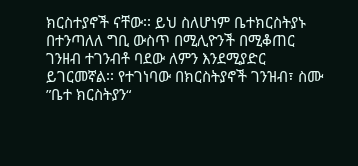ክርስተያኖች ናቸው፡፡ ይህ ስለሆነም ቤተክርስትያኑ በተንጣለለ ግቢ ውስጥ በሚሊዮንች በሚቆጠር
ገንዘብ ተገንብቶ ባደው ለምን እንደሚያድር ይገርመኛል፡፡ የተገነባው በክርስትያኖች ገንዝብ፣ ስሙ ”ቤተ ክርስትያን“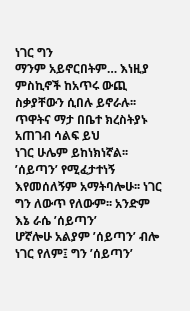ነገር ግን
ማንም አይኖርበትም… እነዚያ ምስኪኖች ከአጥሩ ውጪ ስቃያቸውን ሲበሉ ይኖራሉ፡፡ ጥዋትና ማታ በቤተ ክረስትያኑ አጠገብ ሳልፍ ይህ
ነገር ሁሌም ይከነክነኛል፡፡ ’ሰይጣን’ የሚፈታተነኝ እየመሰለኝም አማትባሎሁ፡፡ ነገር ግን ለውጥ የለውም፡፡ አንድም እኔ ራሴ ’ሰይጣን’
ሆኛሎሁ አልያም ’ሰይጣን’ ብሎ ነገር የለም፤ ግን ’ሰይጣን’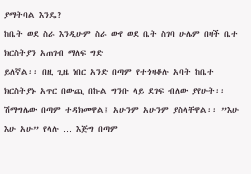ያማትባል እንዴ?
ከቤት ወደ ስራ እንዲሁም ስራ ውየ ወደ ቤት ስገባ ሁሌም በዛች ቤተ ክርስትያን አጠገብ ማለፍ ግድ
ይለኛል፡፡ በዚ ጊዜ ነበር አንድ በጣም የተጎዛቆሉ አባት ከቤተ ክርስትያኑ አጥር በውጪ በኩል ግንቡ ላይ ደገፍ ብለው ያየሁት፡፡
ሽማግሌው በጣም ተዳክመዋል፤ አሁንም አሁንም ያስላቸዋል፡፡ ”እሁ እሁ አሁ” የላሉ … እጅግ በጣም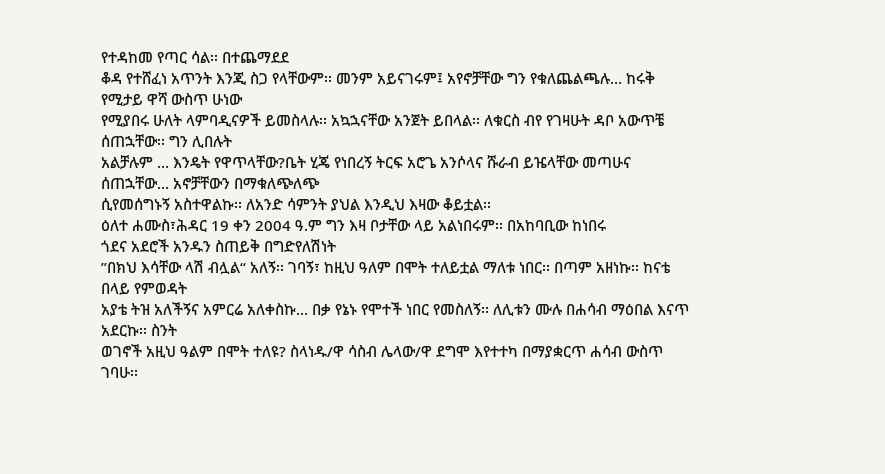የተዳከመ የጣር ሳል፡፡ በተጨማደደ
ቆዳ የተሸፈነ አጥንት እንጂ ስጋ የላቸውም፡፡ መንም አይናገሩም፤ አየኖቻቸው ግን የቁለጨልጫሉ… ከሩቅ የሚታይ ዋሻ ውስጥ ሁነው
የሚያበሩ ሁለት ላምባዲናዎች ይመስላሉ፡፡ አኳኋናቸው አንጀት ይበላል፡፡ ለቁርስ ብየ የገዛሁት ዳቦ አውጥቼ ሰጠኋቸው፡፡ ግን ሊበሉት
አልቻሉም … እንዴት የዋጥላቸው?ቤት ሂጄ የነበረኝ ትርፍ አሮጌ አንሶላና ሹራብ ይዤላቸው መጣሁና ሰጠኋቸው… አኖቻቸውን በማቁለጭለጭ
ሲየመሰግኑኝ አስተዋልኩ፡፡ ለአንድ ሳምንት ያህል እንዲህ እዛው ቆይቷል፡፡
ዕለተ ሐሙስ፣ሕዳር 19 ቀን 2004 ዓ.ም ግን እዛ ቦታቸው ላይ አልነበሩም፡፡ በአከባቢው ከነበሩ
ጎደና አደሮች አንዱን ስጠይቅ በግድየለሽነት
”በክህ እሳቸው ላሽ ብሏል“ አለኝ፡፡ ገባኝ፣ ከዚህ ዓለም በሞት ተለይቷል ማለቱ ነበር፡፡ በጣም አዘነኩ፡፡ ከናቴ በላይ የምወዳት
አያቴ ትዝ አለችኝና አምርሬ አለቀስኩ… በቃ የኔኑ የሞተች ነበር የመስለኝ፡፡ ለሊቱን ሙሉ በሐሳብ ማዕበል እናጥ አደርኩ፡፡ ስንት
ወገኖች አዚህ ዓልም በሞት ተለዩ? ስላነዱ/ዋ ሳስብ ሌላው/ዋ ደግሞ እየተተካ በማያቋርጥ ሐሳብ ውስጥ ገባሁ፡፡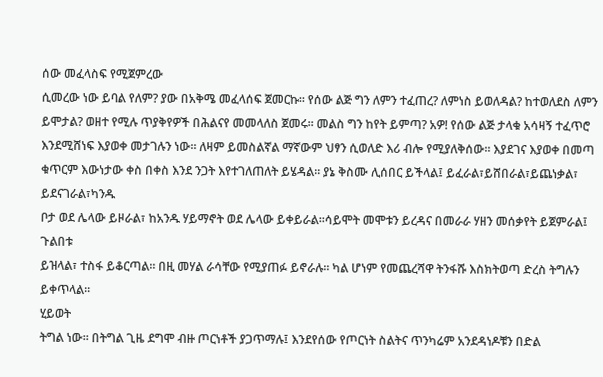ሰው መፈላስፍ የሚጀምረው
ሲመረው ነው ይባል የለም? ያው በአቅሜ መፈላሰፍ ጀመርኩ፡፡ የሰው ልጅ ግን ለምን ተፈጠረ? ለምነስ ይወለዳል? ከተወለደስ ለምን
ይሞታል? ወዘተ የሚሉ ጥያቅየዎች በሕልናየ መመላለስ ጀመሩ፡፡ መልስ ግን ከየት ይምጣ? አዎ! የሰው ልጅ ታላቁ አሳዛኝ ተፈጥሮ
እንደሚሸነፍ እያወቀ መታገሉን ነው፡፡ ለዛም ይመስልኛል ማኛውም ህፃን ሲወለድ እሪ ብሎ የሚያለቅሰው፡፡ እያደገና እያወቀ በመጣ
ቁጥርም እውነታው ቀስ በቀስ እንደ ንጋት እየተገለጠለት ይሄዳል፡፡ ያኔ ቅስሙ ሊሰበር ይችላል፤ ይፈራል፣ይሸበራል፣ይጨነቃል፣ ይደናገራል፣ካንዱ
ቦታ ወደ ሌላው ይዞራል፣ ከአንዱ ሃይማኖት ወደ ሌላው ይቀይራል፡፡ሳይሞት መሞቱን ይረዳና በመራራ ሃዘን መሰቃየት ይጀምራል፤ ጉልበቱ
ይዝላል፣ ተስፋ ይቆርጣል፡፡ በዚ መሃል ራሳቸው የሚያጠፉ ይኖራሉ፡፡ ካል ሆነም የመጨረሻዋ ትንፋሹ እስክትወጣ ድረስ ትግሉን ይቀጥላል፡፡
ሂይወት
ትግል ነው፡፡ በትግል ጊዜ ደግሞ ብዙ ጦርነቶች ያጋጥማሉ፤ እንደየሰው የጦርነት ስልትና ጥንካሬም አንደዳነዶቹን በድል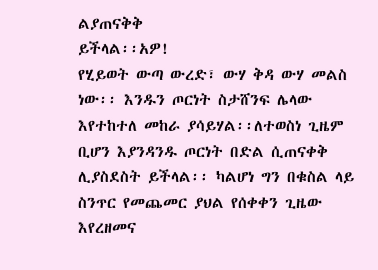ልያጠናቅቅ
ይችላል፡፡አዎ!
የሂይወት ውጣ ውረድ፣ ውሃ ቅዳ ውሃ መልስ ነው፡፡ እንዱን ጦርነት ስታሸንፍ ሌላው እየተከተለ መከራ ያሳይሃል፡፡ለተወስነ ጊዜም
ቢሆን እያንዳንዱ ጦርነት በድል ሲጠናቀቅ ሊያስደስት ይችላል፡፡ ካልሆነ ግን በቁስል ላይ ስንጥር የመጨመር ያህል የሰቀቀን ጊዜው
እየረዘመና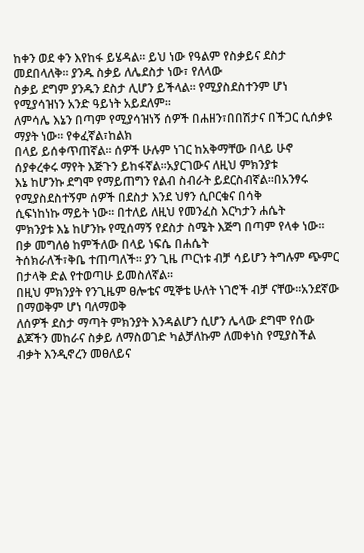ከቀን ወደ ቀን እየከፋ ይሄዳል፡፡ ይህ ነው የዓልም የስቃይና ደስታ መደበላለቅ፡፡ ያንዱ ስቃይ ለሌደስታ ነው፣ የለላው
ስቃይ ደግም ያንዱን ደስታ ሊሆን ይችላል፡፡ የሚያስደስተንም ሆነ የሚያሳዝነን አንድ ዓይነት አይደለም፡፡
ለምሳሌ እኔን በጣም የሚያሳዝነኝ ሰዎች በሐዘን፣በበሽታና በችጋር ሲሰቃዩ ማያት ነው፡፡ የቀፈኛል፣ከልክ
በላይ ይሰቀጥጠኛል፡፡ ሰዎች ሁሉም ነገር ከአቅማቸው በላይ ሁኖ ሰያቀረቀሩ ማየት እጅጉን ይከፋኛል፡፡አያርገውና ለዚህ ምክንያቱ
እኔ ከሆንኩ ደግሞ የማይጠግን የልብ ስብራት ይደርስብኛል፡፡በአንፃሩ የሚያስደስተኝም ሰዎች በደስታ እንደ ህፃን ሲቦርቁና በሳቅ
ሲፍነከነኩ ማይት ነው፡፡ በተለይ ለዚህ የመንፈስ እርካታን ሐሴት
ምክንያቱ እኔ ከሆንኩ የሚሰማኝ የደስታ ስሜት እጅግ በጣም የላቀ ነው፡፡ በቃ መግለፅ ከምችለው በላይ ነፍሴ በሐሴት
ትሰክራለች፣ቅቤ ተጠጣለች፡፡ ያን ጊዜ ጦርነቱ ብቻ ሳይሆን ትግሉም ጭምር በታላቅ ድል የተወጣሁ ይመስለኛል፡፡
በዚህ ምክንያት የንጊዜም ፀሎቴና ሚኞቴ ሁለት ነገሮች ብቻ ናቸው፡፡አንደኛው በማወቅም ሆነ ባለማወቅ
ለሰዎች ደስታ ማጣት ምክንያት እንዳልሆን ሲሆን ሌላው ደግሞ የሰው ልጆችን መከራና ስቃይ ለማስወገድ ካልቻለኩም ለመቀነስ የሚያስችል
ብቃት እንዲኖረን መፀለይና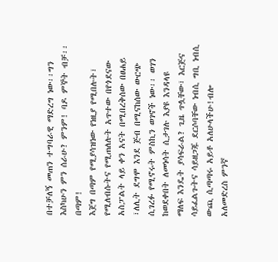በተቻለኝ መጠን ተግባራዊ ማድረግ ነው፡፡ግን እስካሁን ምን ሰራሁ? ምንም! ባዶ ምኞት ብቻ፡፡ በጣም!
እጀግ በጣም የሚያሳዝነው የነዚያ የሚበሉት፣ የሚለብሱትና የሚጠለሉት አጥተው በየጎደናው አስፓልት ላይ ቀን አናት በሚበረቅሰው በፀሐይ
፣ለሊት ደግሞ እንደ ጅብ በሚናከሰው ውርጭ ሲገረፉ የሚኖሩት ምስኪን ወገኖች ነው፡፡ ወገን ከወደቀበት ለመነሳት ሲታገሉ እያዩ እንዳላዩ
ማለፍ እንዴት ያሳፍራል? ጊዜ ጥሏቸው፣ እርጅና ሳይፈልጉትና ሳይዘጋጁ ደርሶባቸው ነብሲ ግቢ ነብሲ ውጪ ሲጣጣሩ አይቶ አለሁላችሁ!ብሎ
አለመድረስ ምንኛ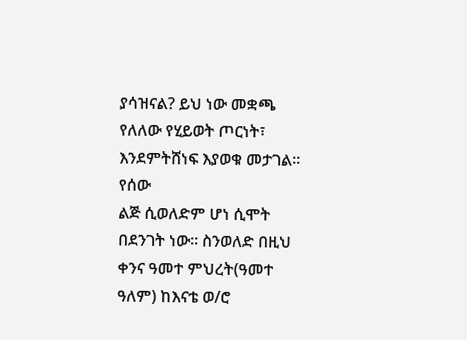ያሳዝናል? ይህ ነው መቋጫ የለለው የሂይወት ጦርነት፣ እንደምትሸነፍ እያወቁ መታገል፡፡
የሰው
ልጅ ሲወለድም ሆነ ሲሞት በደንገት ነው፡፡ ስንወለድ በዚህ ቀንና ዓመተ ምህረት(ዓመተ ዓለም) ከእናቴ ወ/ሮ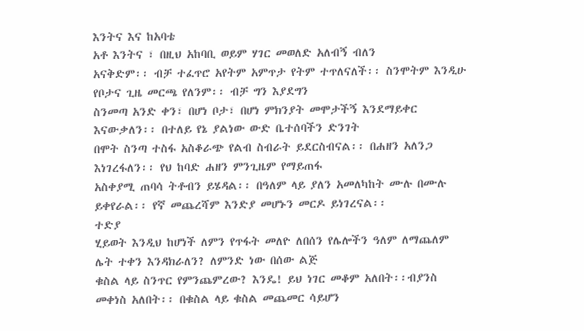እንትና እና ከአባቴ
አቶ እንትና ፣ በዚህ አከባቢ ወይም ሃገር መወለድ አለብኝ ብለን
አናቅድም፡፡ ብቻ ተፈጥሮ አየትም አምጥታ የትም ተጥለናለች፡፡ ስንሞትም እንዲሁ የቦታና ጊዜ መርጫ የለንም፡፡ ብቻ ግን እያደግን
ስንመጣ አንድ ቀን፣ በሆነ ቦታ፣ በሆነ ምክንያት መሞታችኝ እንደማይቀር እናውቃለን፡፡ በተለይ የኔ ያልነው ውድ ቤተሰባችን ድንገት
በሞት ስንጣ ተስፋ አስቆራጭ የልብ ስብራት ይደርስብናል፡፡ በሐዘን አለንጋ እነገረፋለን፡፡ የህ ከባድ ሐዘን ምንጊዜም የማይጠፋ
አስቀያሚ ጠባሳ ትቶብን ይሄዳል፡፡ በዓለም ላይ ያለን አመለካከት ሙሉ በሙሉ ይቀየራል፡፡ የኛ መጨረሻም እንድያ መሆኑን መርዶ ይነገረናል፡፡
ተድያ
ሂይወት እንዲህ ከሆነች ለምን የጥፋት መለዮ ለበሰን የሌሎችን ዓለም ለማጨለም ሌት ተቀን እንዳክራለን? ለምንድ ነው በሰው ልጅ
ቁስል ላይ ስንጥር የምንጨምረው? እንዴ! ይህ ነገር መቆም አለበት፡፡ብያንስ መቀነስ አለበት፡፡ በቁስል ላይ ቁስል መጨመር ሳይሆን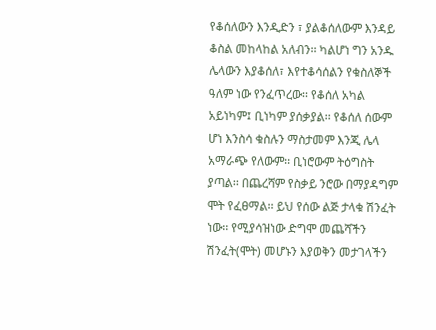የቆሰለውን እንዲድን ፣ ያልቆሰለውም እንዳይ ቆስል መከላከል አለብን፡፡ ካልሆነ ግን አንዱ ሌላውን እያቆሰለ፣ እየተቆሳሰልን የቁስለኞች
ዓለም ነው የንፈጥረው፡፡ የቆሰለ አካል አይነካም፤ ቢነካም ያሰቃያል፡፡ የቆሰለ ሰውም ሆነ እንስሳ ቁስሉን ማስታመም እንጂ ሌላ
አማራጭ የለውም፡፡ ቢነሮውም ትዕግስት ያጣል፡፡ በጨረሻም የስቃይ ንሮው በማያዳግም ሞት የፈፀማል፡፡ ይህ የሰው ልጅ ታላቁ ሽንፈት
ነው፡፡ የሚያሳዝነው ድግሞ መጨሻችን ሽንፈት(ሞት) መሆኑን እያወቅን መታገላችን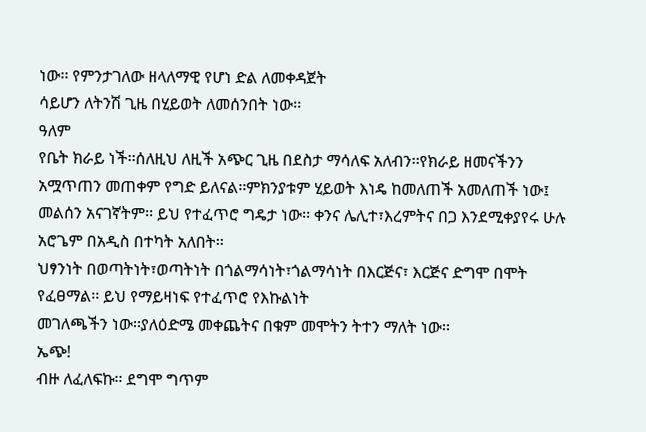ነው፡፡ የምንታገለው ዘላለማዊ የሆነ ድል ለመቀዳጀት
ሳይሆን ለትንሽ ጊዜ በሂይወት ለመሰንበት ነው፡፡
ዓለም
የቤት ክራይ ነች፡፡ሰለዚህ ለዚች አጭር ጊዜ በደስታ ማሳለፍ አለብን፡፡የክራይ ዘመናችንን አሟጥጠን መጠቀም የግድ ይለናል፡፡ምክንያቱም ሂይወት እነዴ ከመለጠች አመለጠች ነው፤
መልሰን አናገኛትም፡፡ ይህ የተፈጥሮ ግዴታ ነው፡፡ ቀንና ሌሊተ፣እረምትና በጋ እንደሚቀያየሩ ሁሉ አሮጌም በአዲስ በተካት አለበት፡፡
ህፃንነት በወጣትነት፣ወጣትነት በጎልማሳነት፣ጎልማሳነት በእርጅና፣ እርጅና ድግሞ በሞት የፈፀማል፡፡ ይህ የማይዛነፍ የተፈጥሮ የእኩልነት
መገለጫችን ነው፡፡ያለዕድሜ መቀጨትና በቁም መሞትን ትተን ማለት ነው፡፡
ኤጭ!
ብዙ ለፈለፍኩ፡፡ ደግሞ ግጥም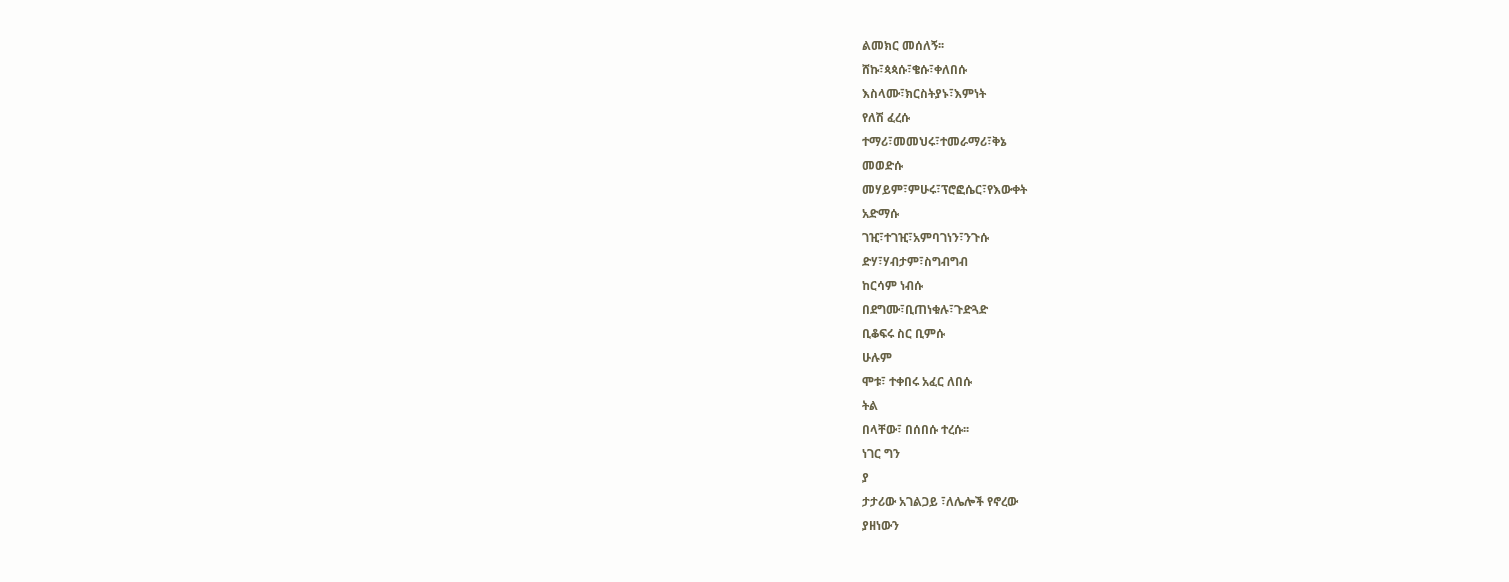ልመክር መሰለኝ፡፡
ሸኩ፣ጳጳሱ፣ቄሱ፣ቀለበሱ
እስላሙ፣ክርስትያኑ፣እምነት
የለሽ ፈረሱ
ተማሪ፣መመህሩ፣ተመራማሪ፣ቅኔ
መወድሱ
መሃይም፣ምሁሩ፣ፕሮፎሴር፣የእውቀት
አድማሱ
ገዢ፣ተገዢ፣አምባገነን፣ንጉሱ
ድሃ፣ሃብታም፣ስግብግብ
ከርሳም ነብሱ
በደግሙ፣ቢጠነቁሉ፣ጉድጓድ
ቢቆፍሩ ስር ቢምሱ
ሁሉም
ሞቱ፣ ተቀበሩ አፈር ለበሱ
ትል
በላቸው፣ በሰበሱ ተረሱ፡፡
ነገር ግን
ያ
ታታሪው አገልጋይ ፣ለሌሎች የኖረው
ያዘነውን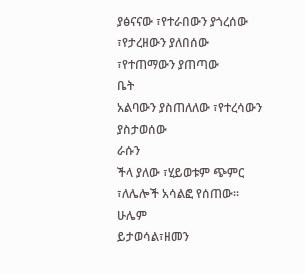ያፅናናው ፣የተራበውን ያጎረሰው
፣የታረዘውን ያለበሰው
፣የተጠማውን ያጠጣው
ቤት
አልባውን ያስጠለለው ፣የተረሳውን ያስታወሰው
ራሱን
ችላ ያለው ፣ሂይወቱም ጭምር ፣ለሌሎች አሳልፎ የሰጠው፡፡
ሁሌም
ይታወሳል፣ዘመን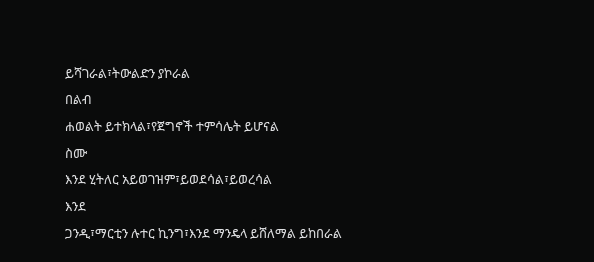ይሻገራል፣ትውልድን ያኮራል
በልብ
ሐወልት ይተክላል፣የጀግኖች ተምሳሌት ይሆናል
ስሙ
እንደ ሂትለር አይወገዝም፣ይወደሳል፣ይወረሳል
እንደ
ጋንዲ፣ማርቲን ሉተር ኪንግ፣እንደ ማንዴላ ይሸለማል ይከበራል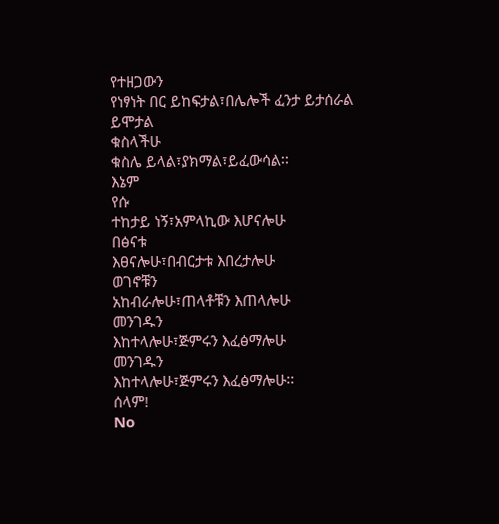የተዘጋውን
የነፃነት በር ይከፍታል፣በሌሎች ፈንታ ይታሰራል ይሞታል
ቁስላችሁ
ቁስሌ ይላል፣ያክማል፣ይፈውሳል፡፡
እኔም
የሱ
ተከታይ ነኝ፣አምላኪው እሆናሎሁ
በፅናቱ
እፀናሎሁ፣በብርታቱ እበረታሎሁ
ወገኖቹን
አከብራሎሁ፣ጠላቶቹን እጠላሎሁ
መንገዱን
እከተላሎሁ፣ጅምሩን እፈፅማሎሁ
መንገዱን
እከተላሎሁ፣ጅምሩን እፈፅማሎሁ፡፡
ሰላም!
No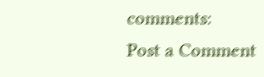comments:
Post a Comment